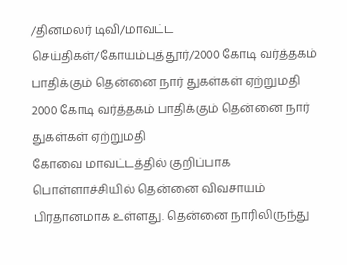/தினமலர் டிவி/மாவட்ட செய்திகள்/கோயம்புத்தூர்/2000 கோடி வர்த்தகம் பாதிக்கும் தென்னை நார் துகள்கள் ஏற்றுமதி
2000 கோடி வர்த்தகம் பாதிக்கும் தென்னை நார் துகள்கள் ஏற்றுமதி
கோவை மாவட்டத்தில் குறிப்பாக பொள்ளாச்சியில் தென்னை விவசாயம் பிரதானமாக உள்ளது. தென்னை நாரிலிருந்து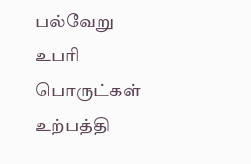பல்வேறு உபரி பொருட்கள் உற்பத்தி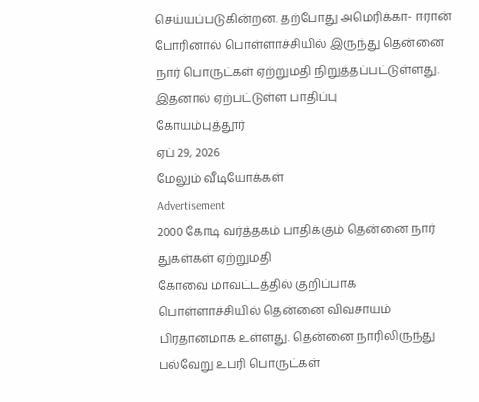செய்யப்படுகின்றன. தற்போது அமெரிக்கா- ஈரான் போரினால் பொள்ளாச்சியில் இருந்து தென்னை நார் பொருட்கள் ஏற்றுமதி நிறுத்தப்பட்டுள்ளது. இதனால் ஏற்பட்டுள்ள பாதிப்பு
கோயம்புத்தூர்
ஏப் 29, 2026
மேலும் வீடியோக்கள்
Advertisement
2000 கோடி வர்த்தகம் பாதிக்கும் தென்னை நார் துகள்கள் ஏற்றுமதி
கோவை மாவட்டத்தில் குறிப்பாக பொள்ளாச்சியில் தென்னை விவசாயம் பிரதானமாக உள்ளது. தென்னை நாரிலிருந்து பல்வேறு உபரி பொருட்கள்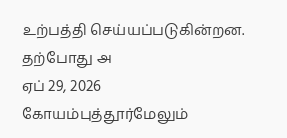உற்பத்தி செய்யப்படுகின்றன. தற்போது அ
ஏப் 29, 2026
கோயம்புத்தூர்மேலும்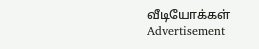வீடியோக்கள்
Advertisement